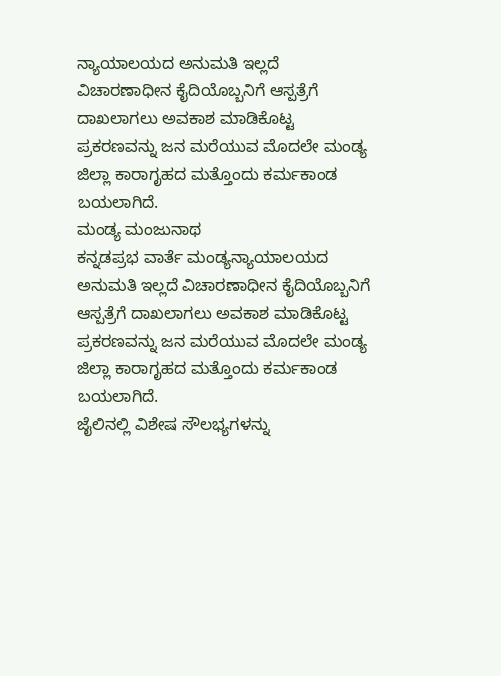ನ್ಯಾಯಾಲಯದ ಅನುಮತಿ ಇಲ್ಲದೆ ವಿಚಾರಣಾಧೀನ ಕೈದಿಯೊಬ್ಬನಿಗೆ ಆಸ್ಪತ್ರೆಗೆ ದಾಖಲಾಗಲು ಅವಕಾಶ ಮಾಡಿಕೊಟ್ಟ ಪ್ರಕರಣವನ್ನು ಜನ ಮರೆಯುವ ಮೊದಲೇ ಮಂಡ್ಯ ಜಿಲ್ಲಾ ಕಾರಾಗೃಹದ ಮತ್ತೊಂದು ಕರ್ಮಕಾಂಡ ಬಯಲಾಗಿದೆ.
ಮಂಡ್ಯ ಮಂಜುನಾಥ
ಕನ್ನಡಪ್ರಭ ವಾರ್ತೆ ಮಂಡ್ಯನ್ಯಾಯಾಲಯದ ಅನುಮತಿ ಇಲ್ಲದೆ ವಿಚಾರಣಾಧೀನ ಕೈದಿಯೊಬ್ಬನಿಗೆ ಆಸ್ಪತ್ರೆಗೆ ದಾಖಲಾಗಲು ಅವಕಾಶ ಮಾಡಿಕೊಟ್ಟ ಪ್ರಕರಣವನ್ನು ಜನ ಮರೆಯುವ ಮೊದಲೇ ಮಂಡ್ಯ ಜಿಲ್ಲಾ ಕಾರಾಗೃಹದ ಮತ್ತೊಂದು ಕರ್ಮಕಾಂಡ ಬಯಲಾಗಿದೆ.
ಜೈಲಿನಲ್ಲಿ ವಿಶೇಷ ಸೌಲಭ್ಯಗಳನ್ನು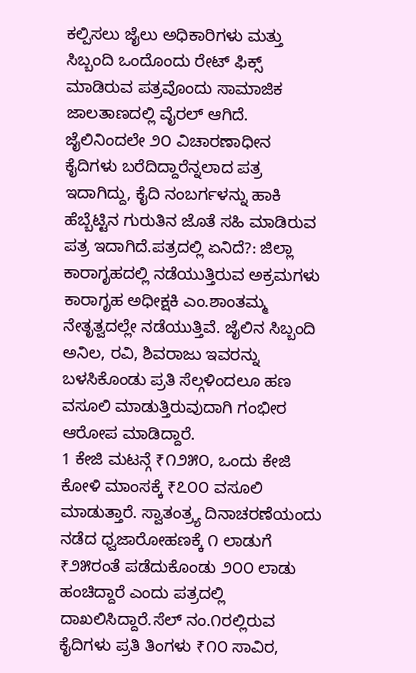ಕಲ್ಪಿಸಲು ಜೈಲು ಅಧಿಕಾರಿಗಳು ಮತ್ತು ಸಿಬ್ಬಂದಿ ಒಂದೊಂದು ರೇಟ್ ಫಿಕ್ಸ್ ಮಾಡಿರುವ ಪತ್ರವೊಂದು ಸಾಮಾಜಿಕ ಜಾಲತಾಣದಲ್ಲಿ ವೈರಲ್ ಆಗಿದೆ. ಜೈಲಿನಿಂದಲೇ ೨೦ ವಿಚಾರಣಾಧೀನ ಕೈದಿಗಳು ಬರೆದಿದ್ದಾರೆನ್ನಲಾದ ಪತ್ರ ಇದಾಗಿದ್ದು, ಕೈದಿ ನಂಬರ್ಗಳನ್ನು ಹಾಕಿ ಹೆಬ್ಬೆಟ್ಟಿನ ಗುರುತಿನ ಜೊತೆ ಸಹಿ ಮಾಡಿರುವ ಪತ್ರ ಇದಾಗಿದೆ.ಪತ್ರದಲ್ಲಿ ಏನಿದೆ?: ಜಿಲ್ಲಾ ಕಾರಾಗೃಹದಲ್ಲಿ ನಡೆಯುತ್ತಿರುವ ಅಕ್ರಮಗಳು ಕಾರಾಗೃಹ ಅಧೀಕ್ಷಕಿ ಎಂ.ಶಾಂತಮ್ಮ ನೇತೃತ್ವದಲ್ಲೇ ನಡೆಯುತ್ತಿವೆ. ಜೈಲಿನ ಸಿಬ್ಬಂದಿ ಅನಿಲ, ರವಿ, ಶಿವರಾಜು ಇವರನ್ನು ಬಳಸಿಕೊಂಡು ಪ್ರತಿ ಸೆಲ್ಗಳಿಂದಲೂ ಹಣ ವಸೂಲಿ ಮಾಡುತ್ತಿರುವುದಾಗಿ ಗಂಭೀರ ಆರೋಪ ಮಾಡಿದ್ದಾರೆ.
1 ಕೇಜಿ ಮಟನ್ಗೆ ₹೧೨೫೦, ಒಂದು ಕೇಜಿ ಕೋಳಿ ಮಾಂಸಕ್ಕೆ ₹೭೦೦ ವಸೂಲಿ ಮಾಡುತ್ತಾರೆ. ಸ್ವಾತಂತ್ರ್ಯ ದಿನಾಚರಣೆಯಂದು ನಡೆದ ಧ್ವಜಾರೋಹಣಕ್ಕೆ ೧ ಲಾಡುಗೆ ₹೨೫ರಂತೆ ಪಡೆದುಕೊಂಡು ೨೦೦ ಲಾಡು ಹಂಚಿದ್ದಾರೆ ಎಂದು ಪತ್ರದಲ್ಲಿ ದಾಖಲಿಸಿದ್ದಾರೆ.ಸೆಲ್ ನಂ.೧ರಲ್ಲಿರುವ ಕೈದಿಗಳು ಪ್ರತಿ ತಿಂಗಳು ₹೧೦ ಸಾವಿರ,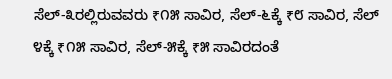ಸೆಲ್-೩ರಲ್ಲಿರುವವರು ₹೧೫ ಸಾವಿರ, ಸೆಲ್-೬ಕ್ಕೆ ₹೮ ಸಾವಿರ, ಸೆಲ್ ೪ಕ್ಕೆ ₹೧೫ ಸಾವಿರ, ಸೆಲ್-೫ಕ್ಕೆ ₹೫ ಸಾವಿರದಂತೆ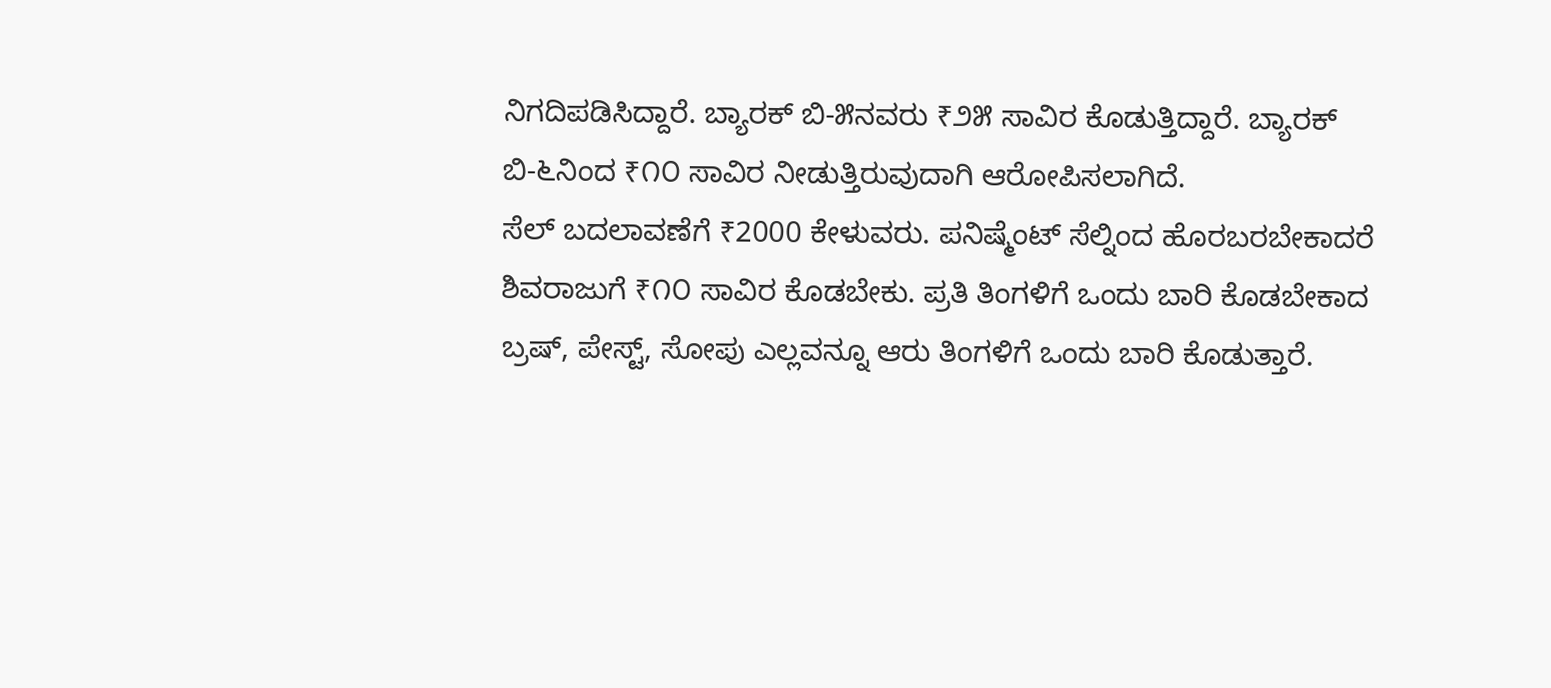ನಿಗದಿಪಡಿಸಿದ್ದಾರೆ. ಬ್ಯಾರಕ್ ಬಿ-೫ನವರು ₹೨೫ ಸಾವಿರ ಕೊಡುತ್ತಿದ್ದಾರೆ. ಬ್ಯಾರಕ್ ಬಿ-೬ನಿಂದ ₹೧೦ ಸಾವಿರ ನೀಡುತ್ತಿರುವುದಾಗಿ ಆರೋಪಿಸಲಾಗಿದೆ.
ಸೆಲ್ ಬದಲಾವಣೆಗೆ ₹2000 ಕೇಳುವರು. ಪನಿಷ್ಮೆಂಟ್ ಸೆಲ್ನಿಂದ ಹೊರಬರಬೇಕಾದರೆ ಶಿವರಾಜುಗೆ ₹೧೦ ಸಾವಿರ ಕೊಡಬೇಕು. ಪ್ರತಿ ತಿಂಗಳಿಗೆ ಒಂದು ಬಾರಿ ಕೊಡಬೇಕಾದ ಬ್ರಷ್, ಪೇಸ್ಟ್, ಸೋಪು ಎಲ್ಲವನ್ನೂ ಆರು ತಿಂಗಳಿಗೆ ಒಂದು ಬಾರಿ ಕೊಡುತ್ತಾರೆ.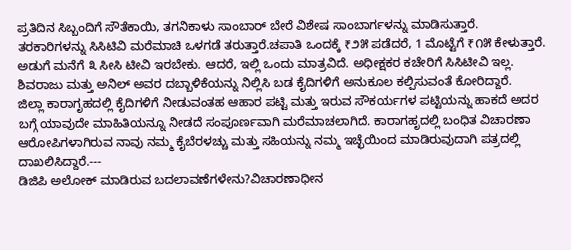ಪ್ರತಿದಿನ ಸಿಬ್ಬಂದಿಗೆ ಸೌತೆಕಾಯಿ, ತಗನಿಕಾಳು ಸಾಂಬಾರ್ ಬೇರೆ ವಿಶೇಷ ಸಾಂಬಾರ್ಗಳನ್ನು ಮಾಡಿಸುತ್ತಾರೆ. ತರಕಾರಿಗಳನ್ನು ಸಿಸಿಟಿವಿ ಮರೆಮಾಚಿ ಒಳಗಡೆ ತರುತ್ತಾರೆ.ಚಪಾತಿ ಒಂದಕ್ಕೆ ₹೨೫ ಪಡೆದರೆ, 1 ಮೊಟ್ಟೆಗೆ ₹೧೫ ಕೇಳುತ್ತಾರೆ. ಅಡುಗೆ ಮನೆಗೆ ೩ ಸೀಸಿ ಟೀವಿ ಇರಬೇಕು. ಆದರೆ, ಇಲ್ಲಿ ಒಂದು ಮಾತ್ರವಿದೆ. ಅಧೀಕ್ಷಕರ ಕಚೇರಿಗೆ ಸಿಸಿಟೀವಿ ಇಲ್ಲ. ಶಿವರಾಜು ಮತ್ತು ಅನಿಲ್ ಅವರ ದಬ್ಬಾಳಿಕೆಯನ್ನು ನಿಲ್ಲಿಸಿ ಬಡ ಕೈದಿಗಳಿಗೆ ಅನುಕೂಲ ಕಲ್ಪಿಸುವಂತೆ ಕೋರಿದ್ದಾರೆ.
ಜಿಲ್ಲಾ ಕಾರಾಗೃಹದಲ್ಲಿ ಕೈದಿಗಳಿಗೆ ನೀಡುವಂತಹ ಆಹಾರ ಪಟ್ಟಿ ಮತ್ತು ಇರುವ ಸೌಕರ್ಯಗಳ ಪಟ್ಟಿಯನ್ನು ಹಾಕದೆ ಅದರ ಬಗ್ಗೆ ಯಾವುದೇ ಮಾಹಿತಿಯನ್ನೂ ನೀಡದೆ ಸಂಪೂರ್ಣವಾಗಿ ಮರೆಮಾಚಲಾಗಿದೆ. ಕಾರಾಗಹೃದಲ್ಲಿ ಬಂಧಿತ ವಿಚಾರಣಾ ಆರೋಪಿಗಳಾಗಿರುವ ನಾವು ನಮ್ಮ ಕೈಬೆರಳಚ್ಚು ಮತ್ತು ಸಹಿಯನ್ನು ನಮ್ಮ ಇಚ್ಛೆಯಿಂದ ಮಾಡಿರುವುದಾಗಿ ಪತ್ರದಲ್ಲಿ ದಾಖಲಿಸಿದ್ದಾರೆ.---
ಡಿಜಿಪಿ ಅಲೋಕ್ ಮಾಡಿರುವ ಬದಲಾವಣೆಗಳೇನು?ವಿಚಾರಣಾಧೀನ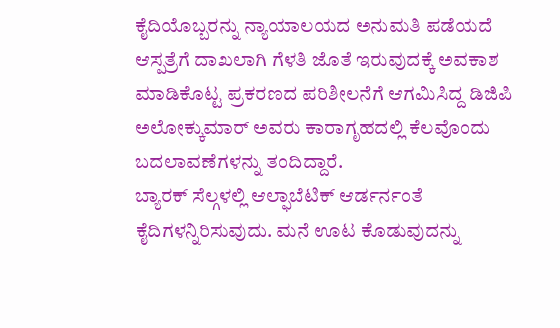ಕೈದಿಯೊಬ್ಬರನ್ನು ನ್ಯಾಯಾಲಯದ ಅನುಮತಿ ಪಡೆಯದೆ ಆಸ್ಪತ್ರೆಗೆ ದಾಖಲಾಗಿ ಗೆಳತಿ ಜೊತೆ ಇರುವುದಕ್ಕೆ ಅವಕಾಶ ಮಾಡಿಕೊಟ್ಟ ಪ್ರಕರಣದ ಪರಿಶೀಲನೆಗೆ ಆಗಮಿಸಿದ್ದ ಡಿಜಿಪಿ ಅಲೋಕ್ಕುಮಾರ್ ಅವರು ಕಾರಾಗೃಹದಲ್ಲಿ ಕೆಲವೊಂದು ಬದಲಾವಣೆಗಳನ್ನು ತಂದಿದ್ದಾರೆ.
ಬ್ಯಾರಕ್ ಸೆಲ್ಗಳಲ್ಲಿ ಆಲ್ಫಾಬೆಟಿಕ್ ಆರ್ಡರ್ನಂತೆ ಕೈದಿಗಳನ್ನಿರಿಸುವುದು. ಮನೆ ಊಟ ಕೊಡುವುದನ್ನು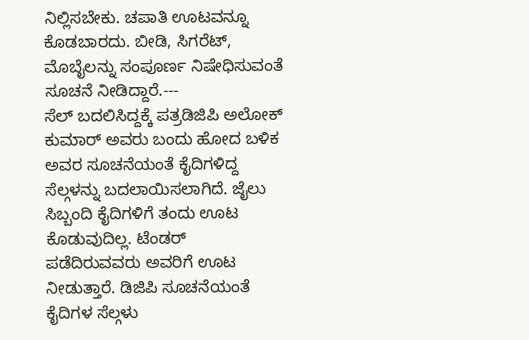ನಿಲ್ಲಿಸಬೇಕು. ಚಪಾತಿ ಊಟವನ್ನೂ ಕೊಡಬಾರದು. ಬೀಡಿ, ಸಿಗರೆಟ್, ಮೊಬೈಲನ್ನು ಸಂಪೂರ್ಣ ನಿಷೇಧಿಸುವಂತೆ ಸೂಚನೆ ನೀಡಿದ್ದಾರೆ.---
ಸೆಲ್ ಬದಲಿಸಿದ್ದಕ್ಕೆ ಪತ್ರಡಿಜಿಪಿ ಅಲೋಕ್ ಕುಮಾರ್ ಅವರು ಬಂದು ಹೋದ ಬಳಿಕ ಅವರ ಸೂಚನೆಯಂತೆ ಕೈದಿಗಳಿದ್ದ ಸೆಲ್ಗಳನ್ನು ಬದಲಾಯಿಸಲಾಗಿದೆ. ಜೈಲು ಸಿಬ್ಬಂದಿ ಕೈದಿಗಳಿಗೆ ತಂದು ಊಟ ಕೊಡುವುದಿಲ್ಲ. ಟೆಂಡರ್ ಪಡೆದಿರುವವರು ಅವರಿಗೆ ಊಟ ನೀಡುತ್ತಾರೆ. ಡಿಜಿಪಿ ಸೂಚನೆಯಂತೆ ಕೈದಿಗಳ ಸೆಲ್ಗಳು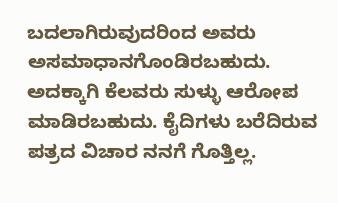ಬದಲಾಗಿರುವುದರಿಂದ ಅವರು ಅಸಮಾಧಾನಗೊಂಡಿರಬಹುದು. ಅದಕ್ಕಾಗಿ ಕೆಲವರು ಸುಳ್ಳು ಆರೋಪ ಮಾಡಿರಬಹುದು. ಕೈದಿಗಳು ಬರೆದಿರುವ ಪತ್ರದ ವಿಚಾರ ನನಗೆ ಗೊತ್ತಿಲ್ಲ.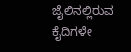ಜೈಲಿನಲ್ಲಿರುವ ಕೈದಿಗಳೇ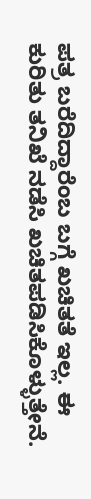ಪತ್ರ ಬರೆದಿದ್ದಾರೆಂಬ ಬಗ್ಗೆ ಖಚಿತತೆ ಇಲ್ಲ. ಈ ಕುರಿತು ತನಿಖೆ ನಡೆಸಿ ಖಚಿತಪಡಿಸಿಕೊಳ್ಳುತ್ತೇನೆ.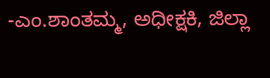-ಎಂ.ಶಾಂತಮ್ಮ, ಅಧೀಕ್ಷಕಿ, ಜಿಲ್ಲಾ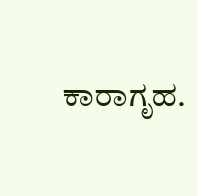ಕಾರಾಗೃಹ.